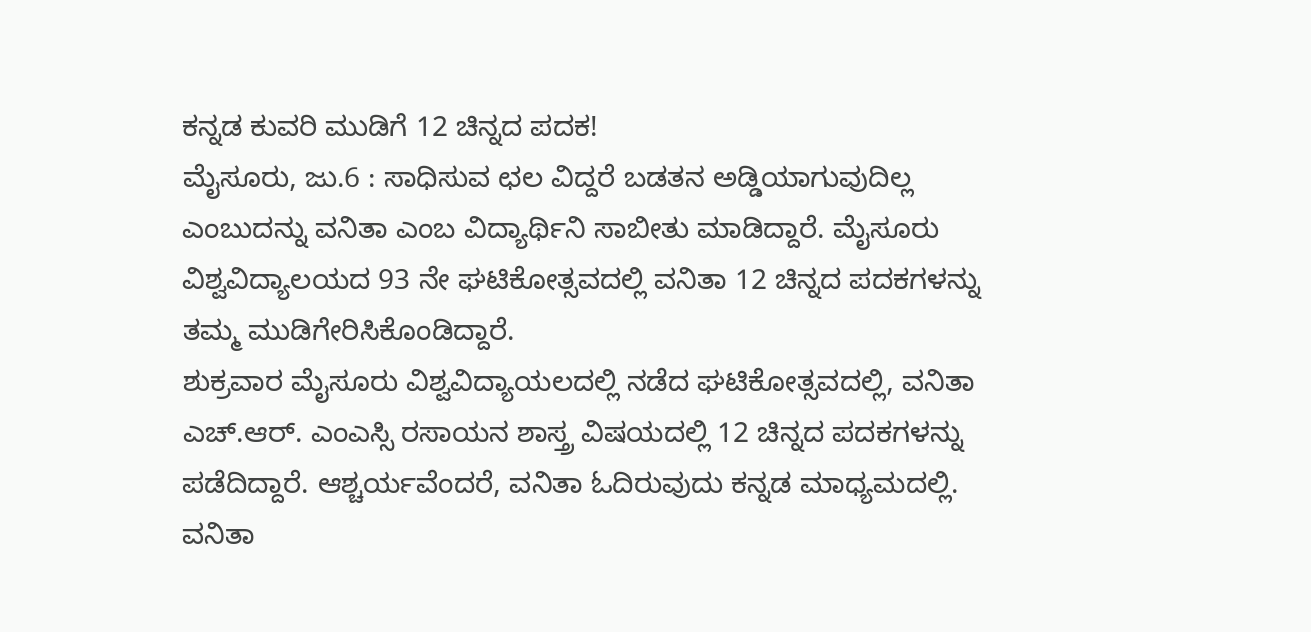ಕನ್ನಡ ಕುವರಿ ಮುಡಿಗೆ 12 ಚಿನ್ನದ ಪದಕ!
ಮೈಸೂರು, ಜು.6 : ಸಾಧಿಸುವ ಛಲ ವಿದ್ದರೆ ಬಡತನ ಅಡ್ಡಿಯಾಗುವುದಿಲ್ಲ ಎಂಬುದನ್ನು ವನಿತಾ ಎಂಬ ವಿದ್ಯಾರ್ಥಿನಿ ಸಾಬೀತು ಮಾಡಿದ್ದಾರೆ. ಮೈಸೂರು ವಿಶ್ವವಿದ್ಯಾಲಯದ 93 ನೇ ಘಟಿಕೋತ್ಸವದಲ್ಲಿ ವನಿತಾ 12 ಚಿನ್ನದ ಪದಕಗಳನ್ನು ತಮ್ಮ ಮುಡಿಗೇರಿಸಿಕೊಂಡಿದ್ದಾರೆ.
ಶುಕ್ರವಾರ ಮೈಸೂರು ವಿಶ್ವವಿದ್ಯಾಯಲದಲ್ಲಿ ನಡೆದ ಘಟಿಕೋತ್ಸವದಲ್ಲಿ, ವನಿತಾ ಎಚ್.ಆರ್. ಎಂಎಸ್ಸಿ ರಸಾಯನ ಶಾಸ್ತ್ರ ವಿಷಯದಲ್ಲಿ 12 ಚಿನ್ನದ ಪದಕಗಳನ್ನು ಪಡೆದಿದ್ದಾರೆ. ಆಶ್ಚರ್ಯವೆಂದರೆ, ವನಿತಾ ಓದಿರುವುದು ಕನ್ನಡ ಮಾಧ್ಯಮದಲ್ಲಿ.
ವನಿತಾ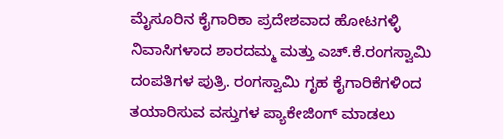ಮೈಸೂರಿನ ಕೈಗಾರಿಕಾ ಪ್ರದೇಶವಾದ ಹೋಟಗಳ್ಳಿ ನಿವಾಸಿಗಳಾದ ಶಾರದಮ್ಮ ಮತ್ತು ಎಚ್.ಕೆ.ರಂಗಸ್ವಾಮಿ ದಂಪತಿಗಳ ಪುತ್ರಿ. ರಂಗಸ್ವಾಮಿ ಗೃಹ ಕೈಗಾರಿಕೆಗಳಿಂದ ತಯಾರಿಸುವ ವಸ್ತುಗಳ ಪ್ಯಾಕೇಜಿಂಗ್ ಮಾಡಲು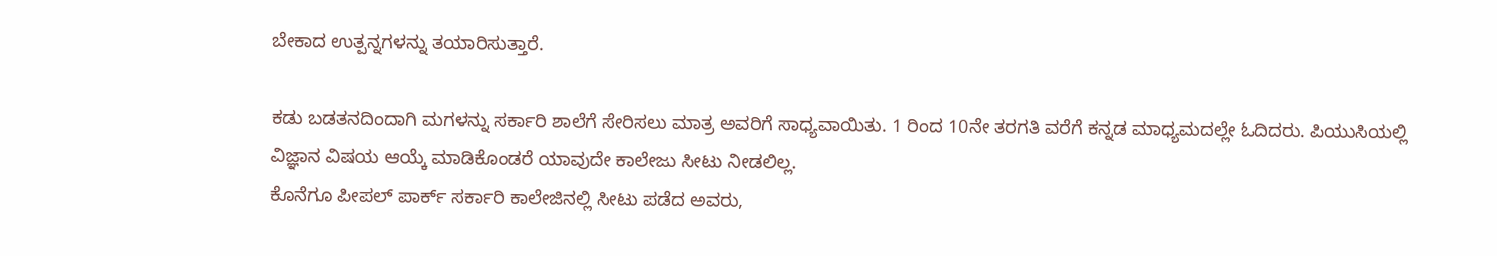ಬೇಕಾದ ಉತ್ಪನ್ನಗಳನ್ನು ತಯಾರಿಸುತ್ತಾರೆ.

ಕಡು ಬಡತನದಿಂದಾಗಿ ಮಗಳನ್ನು ಸರ್ಕಾರಿ ಶಾಲೆಗೆ ಸೇರಿಸಲು ಮಾತ್ರ ಅವರಿಗೆ ಸಾಧ್ಯವಾಯಿತು. 1 ರಿಂದ 10ನೇ ತರಗತಿ ವರೆಗೆ ಕನ್ನಡ ಮಾಧ್ಯಮದಲ್ಲೇ ಓದಿದರು. ಪಿಯುಸಿಯಲ್ಲಿ ವಿಜ್ಞಾನ ವಿಷಯ ಆಯ್ಕೆ ಮಾಡಿಕೊಂಡರೆ ಯಾವುದೇ ಕಾಲೇಜು ಸೀಟು ನೀಡಲಿಲ್ಲ.
ಕೊನೆಗೂ ಪೀಪಲ್ ಪಾರ್ಕ್ ಸರ್ಕಾರಿ ಕಾಲೇಜಿನಲ್ಲಿ ಸೀಟು ಪಡೆದ ಅವರು,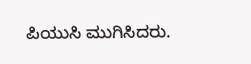ಪಿಯುಸಿ ಮುಗಿಸಿದರು.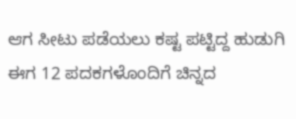ಆಗ ಸೀಟು ಪಡೆಯಲು ಕಷ್ಟ ಪಟ್ಟಿದ್ದ ಹುಡುಗಿ ಈಗ 12 ಪದಕಗಳೊಂದಿಗೆ ಚಿನ್ನದ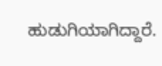ಹುಡುಗಿಯಾಗಿದ್ದಾರೆ.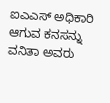ಐಎಎಸ್ ಅಧಿಕಾರಿ ಆಗುವ ಕನಸನ್ನು ವನಿತಾ ಅವರು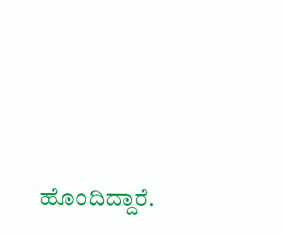ಹೊಂದಿದ್ದಾರೆ.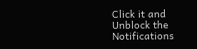Click it and Unblock the Notifications